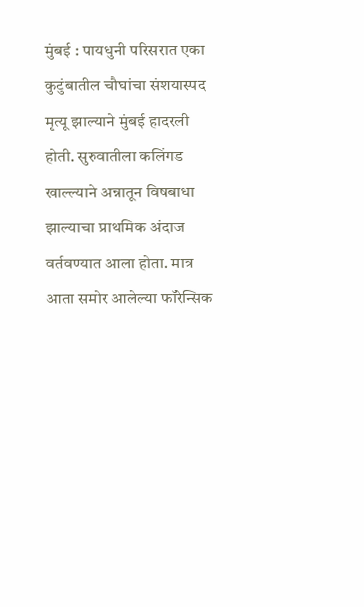मुंबई : पायधुनी परिसरात एका कुटुंबातील चौघांचा संशयास्पद मृत्यू झाल्याने मुंबई हादरली होती. सुरुवातीला कलिंगड खाल्ल्याने अन्नातून विषबाधा झाल्याचा प्राथमिक अंदाज वर्तवण्यात आला होता. मात्र आता समोर आलेल्या फॉरेन्सिक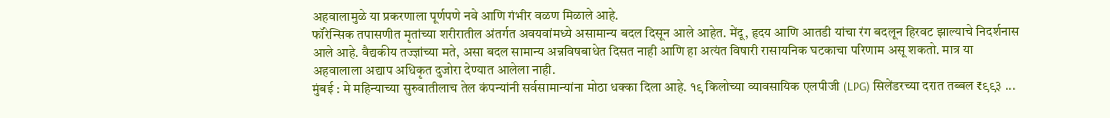अहवालामुळे या प्रकरणाला पूर्णपणे नवे आणि गंभीर वळण मिळाले आहे.
फॉरेन्सिक तपासणीत मृतांच्या शरीरातील अंतर्गत अवयवांमध्ये असामान्य बदल दिसून आले आहेत. मेंदू, हृदय आणि आतडी यांचा रंग बदलून हिरवट झाल्याचे निदर्शनास आले आहे. वैद्यकीय तज्ज्ञांच्या मते, असा बदल सामान्य अन्नविषबाधेत दिसत नाही आणि हा अत्यंत विषारी रासायनिक घटकाचा परिणाम असू शकतो. मात्र या अहवालाला अद्याप अधिकृत दुजोरा देण्यात आलेला नाही.
मुंबई : मे महिन्याच्या सुरुवातीलाच तेल कंपन्यांनी सर्वसामान्यांना मोठा धक्का दिला आहे. १९ किलोच्या व्यावसायिक एलपीजी (LPG) सिलेंडरच्या दरात तब्बल ₹९९३ ...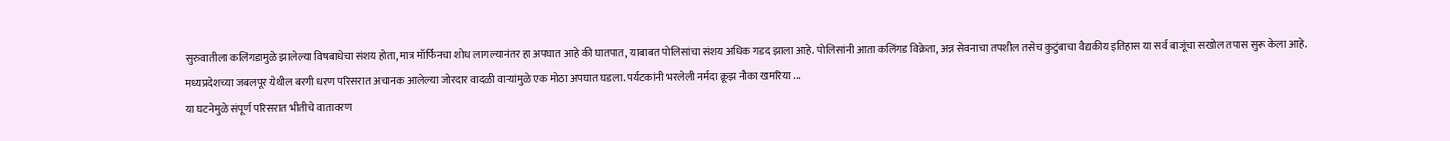सुरुवातीला कलिंगडामुळे झालेल्या विषबाधेचा संशय होता, मात्र मॉर्फिनचा शोध लागल्यानंतर हा अपघात आहे की घातपात, याबाबत पोलिसांचा संशय अधिक गडद झाला आहे. पोलिसांनी आता कलिंगड विक्रेता, अन्न सेवनाचा तपशील तसेच कुटुंबाचा वैद्यकीय इतिहास या सर्व बाजूंचा सखोल तपास सुरू केला आहे.
मध्यप्रदेशच्या जबलपूर येथील बरगी धरण परिसरात अचानक आलेल्या जोरदार वादळी वाऱ्यांमुळे एक मोठा अपघात घडला. पर्यटकांनी भरलेली नर्मदा क्रूझ नौका खमरिया ...
या घटनेमुळे संपूर्ण परिसरात भीतीचे वातावरण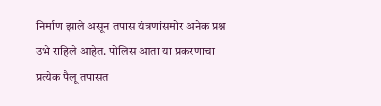निर्माण झाले असून तपास यंत्रणांसमोर अनेक प्रश्न उभे राहिले आहेत. पोलिस आता या प्रकरणाचा प्रत्येक पैलू तपासत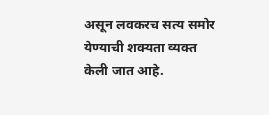असून लवकरच सत्य समोर येण्याची शक्यता व्यक्त केली जात आहे.